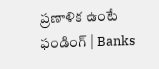ప్రణాళిక ఉంటే ఫండింగ్ | Banks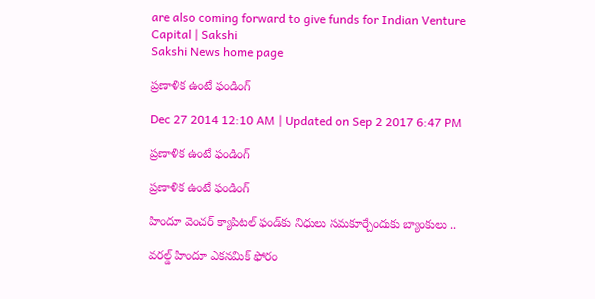are also coming forward to give funds for Indian Venture Capital | Sakshi
Sakshi News home page

ప్రణాళిక ఉంటే ఫండింగ్

Dec 27 2014 12:10 AM | Updated on Sep 2 2017 6:47 PM

ప్రణాళిక ఉంటే ఫండింగ్

ప్రణాళిక ఉంటే ఫండింగ్

హిందూ వెంచర్ క్యాపిటల్ ఫండ్‌కు నిధులు సమకూర్చేందుకు బ్యాంకులు ..

వరల్డ్ హిందూ ఎకనమిక్ ఫోరం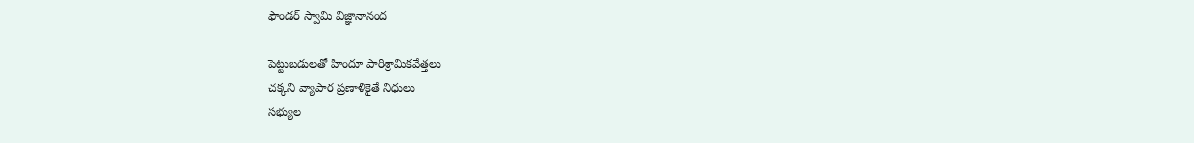ఫౌండర్ స్వామి విజ్ఞానానంద

పెట్టుబడులతో హిందూ పారిశ్రామికవేత్తలు
చక్కని వ్యాపార ప్రణాళికైతే నిధులు
సభ్యుల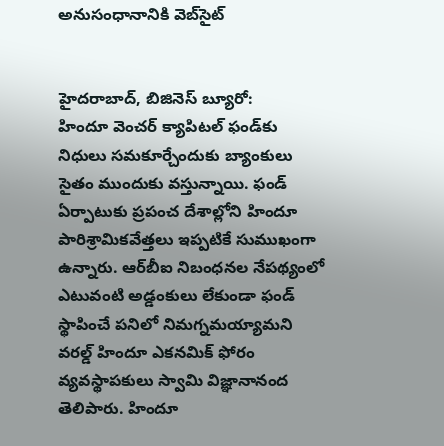అనుసంధానానికి వెబ్‌సైట్


హైదరాబాద్, బిజినెస్ బ్యూరో:
హిందూ వెంచర్ క్యాపిటల్ ఫండ్‌కు నిధులు సమకూర్చేందుకు బ్యాంకులు సైతం ముందుకు వస్తున్నాయి. ఫండ్ ఏర్పాటుకు ప్రపంచ దేశాల్లోని హిందూ పారిశ్రామికవేత్తలు ఇప్పటికే సుముఖంగా ఉన్నారు. ఆర్‌బీఐ నిబంధనల నేపథ్యంలో ఎటువంటి అడ్డంకులు లేకుండా ఫండ్ స్థాపించే పనిలో నిమగ్నమయ్యామని వరల్డ్ హిందూ ఎకనమిక్ ఫోరం వ్యవస్థాపకులు స్వామి విజ్ఞానానంద తెలిపారు. హిందూ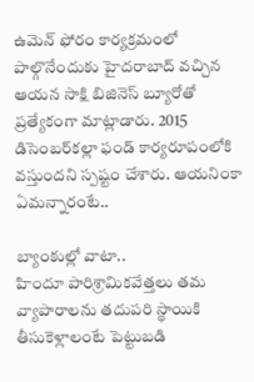ఉమెన్ ఫోరం కార్యక్రమంలో పాల్గొనేందుకు హైదరాబాద్ వచ్చిన ఆయన సాక్షి బిజినెస్ బ్యూరోతో ప్రత్యేకంగా మాట్లాడారు. 2015 డిసెంబర్‌కల్లా ఫండ్ కార్యరూపంలోకి వస్తుందని స్పష్టం చేశారు. ఆయనింకా ఏమన్నారంటే..

బ్యాంకుల్లో వాటా..
హిందూ పారిశ్రామికవేత్తలు తమ వ్యాపారాలను తదుపరి స్థాయికి తీసుకెళ్లాలంటే పెట్టుబడి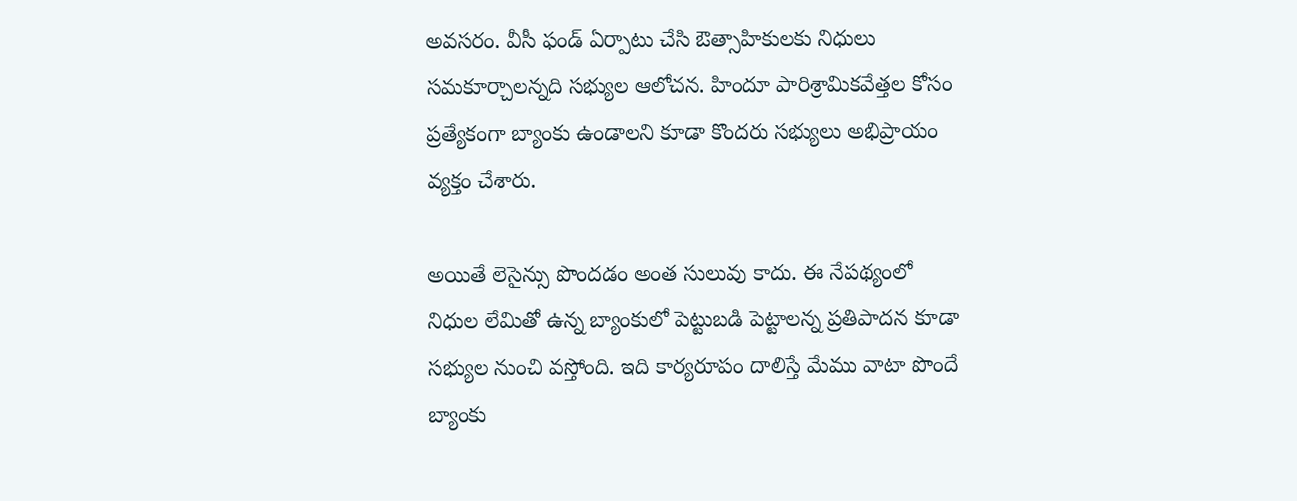అవసరం. వీసీ ఫండ్ ఏర్పాటు చేసి ఔత్సాహికులకు నిధులు సమకూర్చాలన్నది సభ్యుల ఆలోచన. హిందూ పారిశ్రామికవేత్తల కోసం ప్రత్యేకంగా బ్యాంకు ఉండాలని కూడా కొందరు సభ్యులు అభిప్రాయం వ్యక్తం చేశారు.

అయితే లెసైన్సు పొందడం అంత సులువు కాదు. ఈ నేపథ్యంలో నిధుల లేమితో ఉన్న బ్యాంకులో పెట్టుబడి పెట్టాలన్న ప్రతిపాదన కూడా సభ్యుల నుంచి వస్తోంది. ఇది కార్యరూపం దాలిస్తే మేము వాటా పొందే బ్యాంకు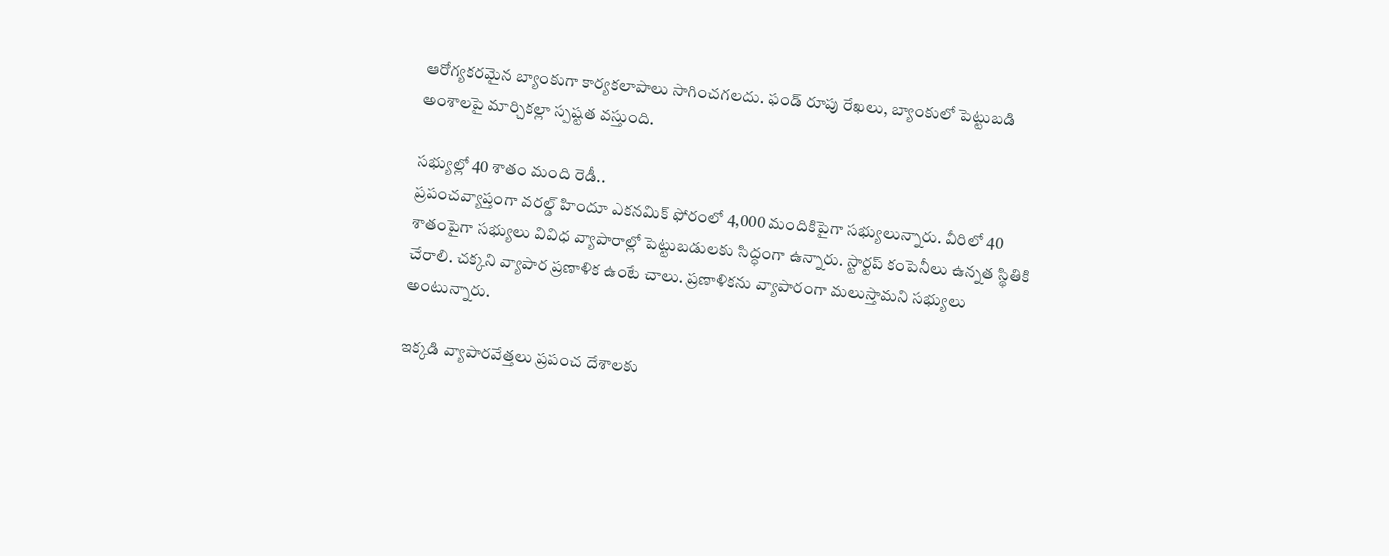ఆరోగ్యకరమైన బ్యాంకుగా కార్యకలాపాలు సాగించగలదు. ఫండ్ రూపు రేఖలు, బ్యాంకులో పెట్టుబడి అంశాలపై మార్చికల్లా స్పష్టత వస్తుంది.

సభ్యుల్లో 40 శాతం మంది రెడీ..
ప్రపంచవ్యాప్తంగా వరల్డ్ హిందూ ఎకనమిక్ ఫోరంలో 4,000 మందికిపైగా సభ్యులున్నారు. వీరిలో 40 శాతంపైగా సభ్యులు వివిధ వ్యాపారాల్లో పెట్టుబడులకు సిద్ధంగా ఉన్నారు. స్టార్టప్ కంపెనీలు ఉన్నత స్థితికి చేరాలి. చక్కని వ్యాపార ప్రణాళిక ఉంటే చాలు. ప్రణాళికను వ్యాపారంగా మలుస్తామని సభ్యులు అంటున్నారు.

ఇక్కడి వ్యాపారవేత్తలు ప్రపంచ దేశాలకు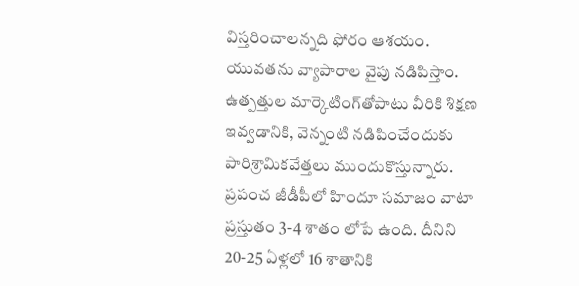విస్తరించాలన్నది ఫోరం ఆశయం. యువతను వ్యాపారాల వైపు నడిపిస్తాం. ఉత్పత్తుల మార్కెటింగ్‌తోపాటు వీరికి శిక్షణ ఇవ్వడానికి, వెన్నంటి నడిపించేందుకు పారిశ్రామికవేత్తలు ముందుకొస్తున్నారు. ప్రపంచ జీడీపీలో హిందూ సమాజం వాటా ప్రస్తుతం 3-4 శాతం లోపే ఉంది. దీనిని 20-25 ఏళ్లలో 16 శాతానికి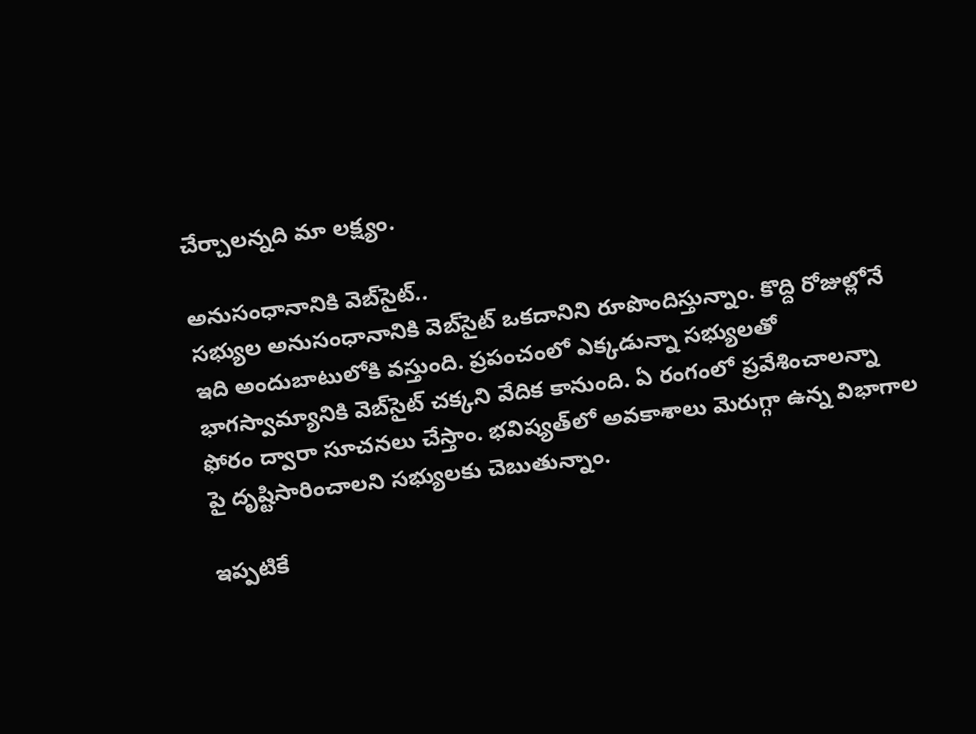చేర్చాలన్నది మా లక్ష్యం.

అనుసంధానానికి వెబ్‌సైట్..
సభ్యుల అనుసంధానానికి వెబ్‌సైట్ ఒకదానిని రూపొందిస్తున్నాం. కొద్ది రోజుల్లోనే ఇది అందుబాటులోకి వస్తుంది. ప్రపంచంలో ఎక్కడున్నా సభ్యులతో భాగస్వామ్యానికి వెబ్‌సైట్ చక్కని వేదిక కానుంది. ఏ రంగంలో ప్రవేశించాలన్నా ఫోరం ద్వారా సూచనలు చేస్తాం. భవిష్యత్‌లో అవకాశాలు మెరుగ్గా ఉన్న విభాగాల పై దృష్టిసారించాలని సభ్యులకు చెబుతున్నాం.

ఇప్పటికే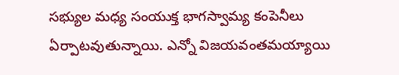సభ్యుల మధ్య సంయుక్త భాగస్వామ్య కంపెనీలు ఏర్పాటవుతున్నాయి. ఎన్నో విజయవంతమయ్యాయి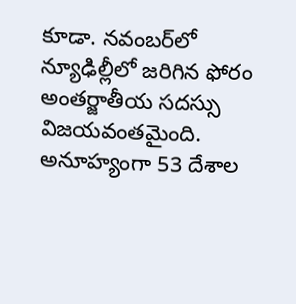కూడా. నవంబర్‌లో న్యూఢిల్లీలో జరిగిన ఫోరం అంతర్జాతీయ సదస్సు విజయవంతమైంది. అనూహ్యంగా 53 దేశాల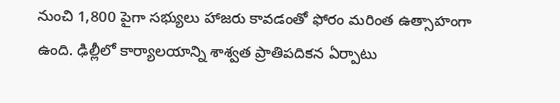నుంచి 1,800 పైగా సభ్యులు హాజరు కావడంతో ఫోరం మరింత ఉత్సాహంగా ఉంది. ఢిల్లీలో కార్యాలయాన్ని శాశ్వత ప్రాతిపదికన ఏర్పాటు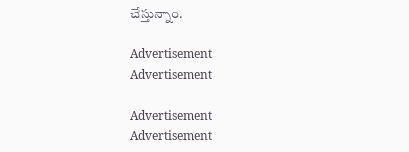చేస్తున్నాం.

Advertisement
Advertisement

Advertisement
Advertisement